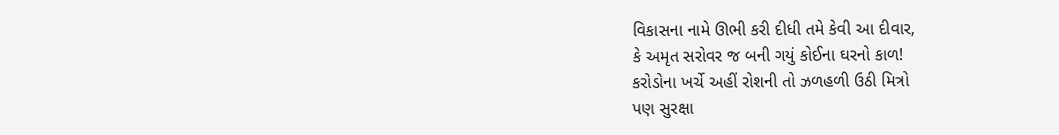વિકાસના નામે ઊભી કરી દીધી તમે કેવી આ દીવાર,
કે અમૃત સરોવર જ બની ગયું કોઈના ઘરનો કાળ!
કરોડોના ખર્ચે અહીં રોશની તો ઝળહળી ઉઠી મિત્રો
પણ સુરક્ષા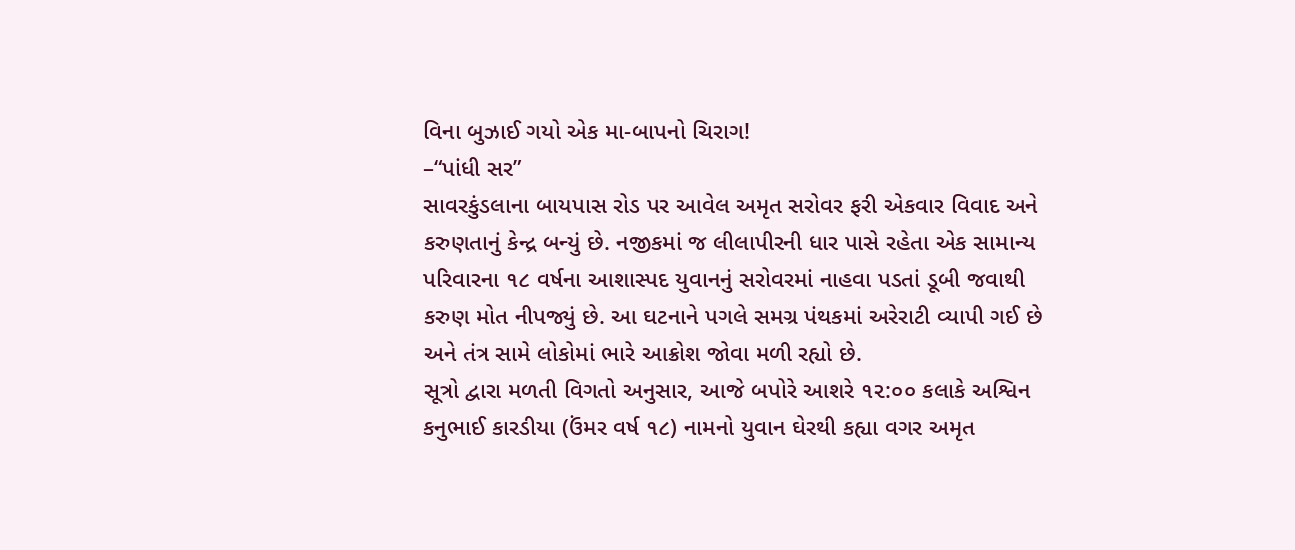વિના બુઝાઈ ગયો એક મા-બાપનો ચિરાગ!
–“પાંધી સર”
સાવરકુંડલાના બાયપાસ રોડ પર આવેલ અમૃત સરોવર ફરી એકવાર વિવાદ અને કરુણતાનું કેન્દ્ર બન્યું છે. નજીકમાં જ લીલાપીરની ધાર પાસે રહેતા એક સામાન્ય પરિવારના ૧૮ વર્ષના આશાસ્પદ યુવાનનું સરોવરમાં નાહવા પડતાં ડૂબી જવાથી કરુણ મોત નીપજ્યું છે. આ ઘટનાને પગલે સમગ્ર પંથકમાં અરેરાટી વ્યાપી ગઈ છે અને તંત્ર સામે લોકોમાં ભારે આક્રોશ જોવા મળી રહ્યો છે.
સૂત્રો દ્વારા મળતી વિગતો અનુસાર, આજે બપોરે આશરે ૧૨:૦૦ કલાકે અશ્વિન કનુભાઈ કારડીયા (ઉંમર વર્ષ ૧૮) નામનો યુવાન ઘેરથી કહ્યા વગર અમૃત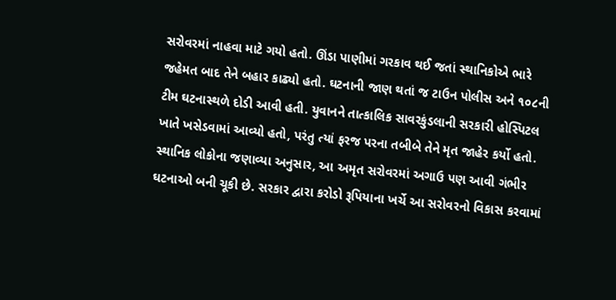સરોવરમાં નાહવા માટે ગયો હતો. ઊંડા પાણીમાં ગરકાવ થઈ જતાં સ્થાનિકોએ ભારે જહેમત બાદ તેને બહાર કાઢ્યો હતો. ઘટનાની જાણ થતાં જ ટાઉન પોલીસ અને ૧૦૮ની ટીમ ઘટનાસ્થળે દોડી આવી હતી. યુવાનને તાત્કાલિક સાવરકુંડલાની સરકારી હોસ્પિટલ ખાતે ખસેડવામાં આવ્યો હતો, પરંતુ ત્યાં ફરજ પરના તબીબે તેને મૃત જાહેર કર્યો હતો.
સ્થાનિક લોકોના જણાવ્યા અનુસાર, આ અમૃત સરોવરમાં અગાઉ પણ આવી ગંભીર ઘટનાઓ બની ચૂકી છે. સરકાર દ્વારા કરોડો રૂપિયાના ખર્ચે આ સરોવરનો વિકાસ કરવામાં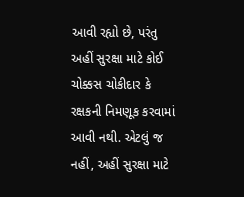આવી રહ્યો છે, પરંતુ અહીં સુરક્ષા માટે કોઈ ચોક્કસ ચોકીદાર કે રક્ષકની નિમણૂક કરવામાં આવી નથી. એટલું જ નહીં, અહીં સુરક્ષા માટે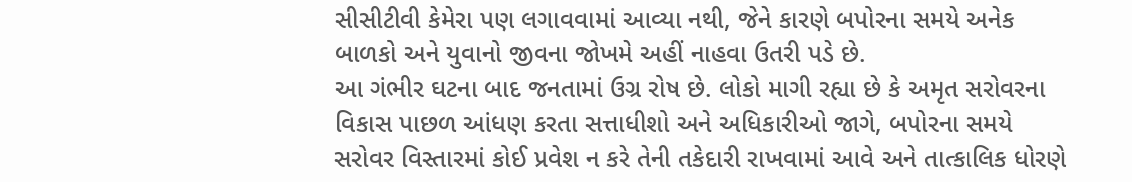સીસીટીવી કેમેરા પણ લગાવવામાં આવ્યા નથી, જેને કારણે બપોરના સમયે અનેક બાળકો અને યુવાનો જીવના જોખમે અહીં નાહવા ઉતરી પડે છે.
આ ગંભીર ઘટના બાદ જનતામાં ઉગ્ર રોષ છે. લોકો માગી રહ્યા છે કે અમૃત સરોવરના વિકાસ પાછળ આંધણ કરતા સત્તાધીશો અને અધિકારીઓ જાગે, બપોરના સમયે સરોવર વિસ્તારમાં કોઈ પ્રવેશ ન કરે તેની તકેદારી રાખવામાં આવે અને તાત્કાલિક ધોરણે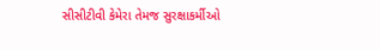સીસીટીવી કેમેરા તેમજ સુરક્ષાકર્મીઓ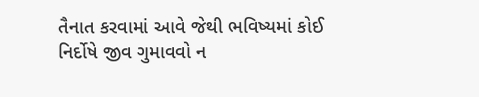તૈનાત કરવામાં આવે જેથી ભવિષ્યમાં કોઈ નિર્દોષે જીવ ગુમાવવો ન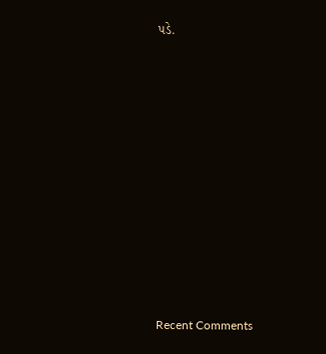પડે.

















Recent Comments